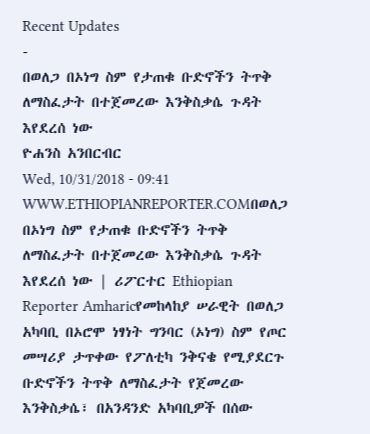Recent Updates
-
በወለጋ በኦነግ ስም የታጠቁ ቡድኖችን ትጥቅ ለማስፈታት በተጀመረው እንቅስቃሴ ጉዳት እየደረሰ ነው
ዮሐንስ አንበርብር
Wed, 10/31/2018 - 09:41
WWW.ETHIOPIANREPORTER.COMበወለጋ በኦነግ ስም የታጠቁ ቡድኖችን ትጥቅ ለማስፈታት በተጀመረው እንቅስቃሴ ጉዳት እየደረሰ ነው | ሪፖርተር Ethiopian Reporter Amharicየመከላከያ ሠራዊት በወለጋ አካባቢ በኦሮሞ ነፃነት ግንባር (ኦነግ) ስም የጦር መሣሪያ ታጥቀው የፖለቲካ ንቅናቄ የሚያደርጉ ቡድኖችን ትጥቅ ለማስፈታት የጀመረው እንቅስቃሴ፣ በአንዳንድ አካባቢዎች በሰው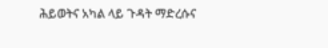ሕይወትና አካል ላይ ጉዳት ማድረሱና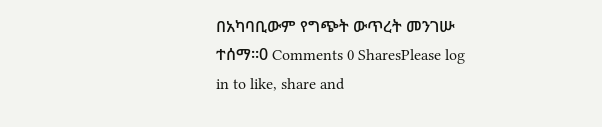በአካባቢውም የግጭት ውጥረት መንገሡ ተሰማ፡፡0 Comments 0 SharesPlease log in to like, share and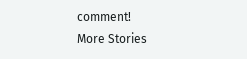comment!
More Stories